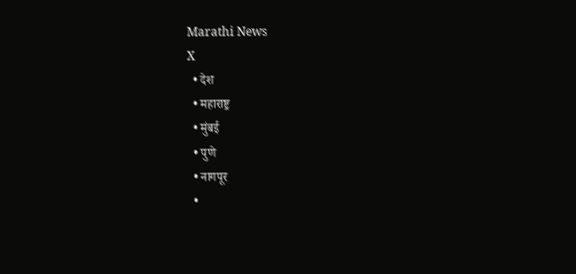Marathi News
X
  • देश
  • महाराष्ट्र
  • मुंबई
  • पुणे
  • नागपूर
  •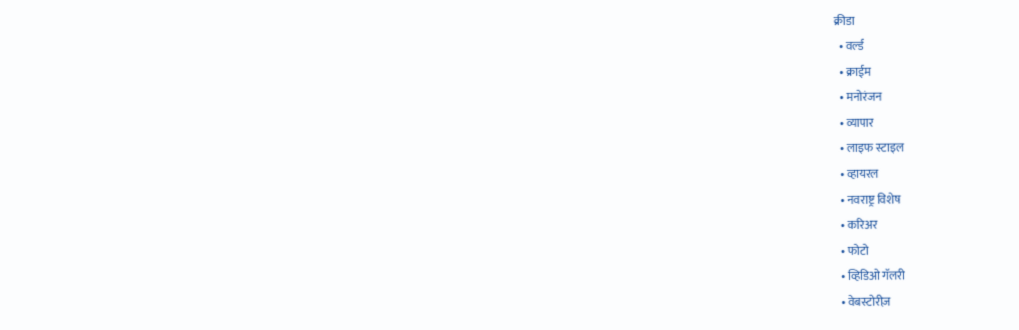क्रीडा
  • वर्ल्ड
  • क्राईम
  • मनोरंजन
  • व्यापार
  • लाइफ स्टाइल
  • व्हायरल
  • नवराष्ट्र विशेष
  • करिअर
  • फोटो
  • व्हिडिओ गॅलरी
  • वेबस्टोरीज़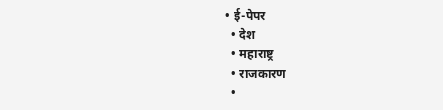• ई-पेपर
  • देश
  • महाराष्ट्र
  • राजकारण
  •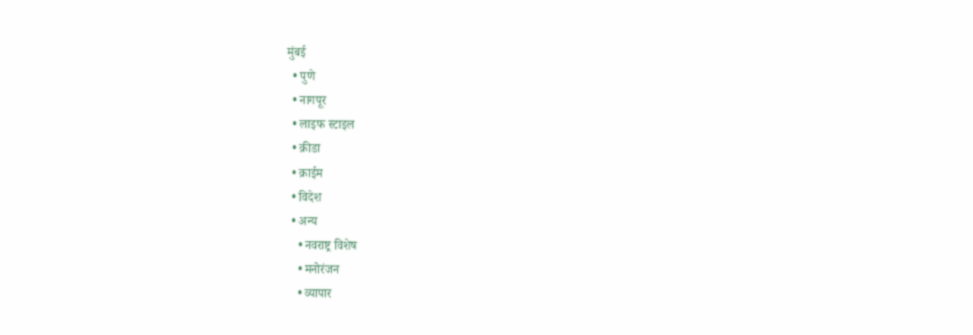मुंबई
  • पुणे
  • नागपूर
  • लाइफ स्टाइल
  • क्रीडा
  • क्राईम
  • विदेश
  • अन्य
    • नवराष्ट्र विशेष
    • मनोरंजन
    • व्यापार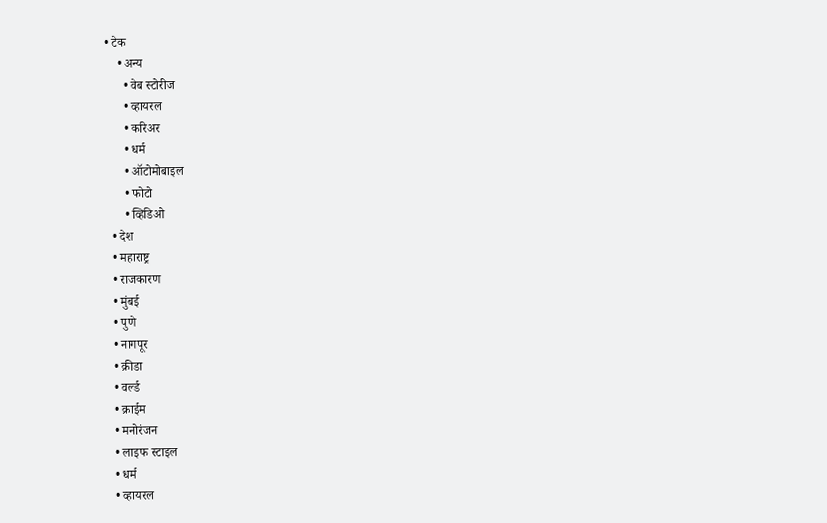• टेक
    • अन्य
      • वेब स्टोरीज
      • व्हायरल
      • करिअर
      • धर्म
      • ऑटोमोबाइल
      • फोटो
      • व्हिडिओ
  • देश
  • महाराष्ट्र
  • राजकारण
  • मुंबई
  • पुणे
  • नागपूर
  • क्रीडा
  • वर्ल्ड
  • क्राईम
  • मनोरंजन
  • लाइफ स्टाइल
  • धर्म
  • व्हायरल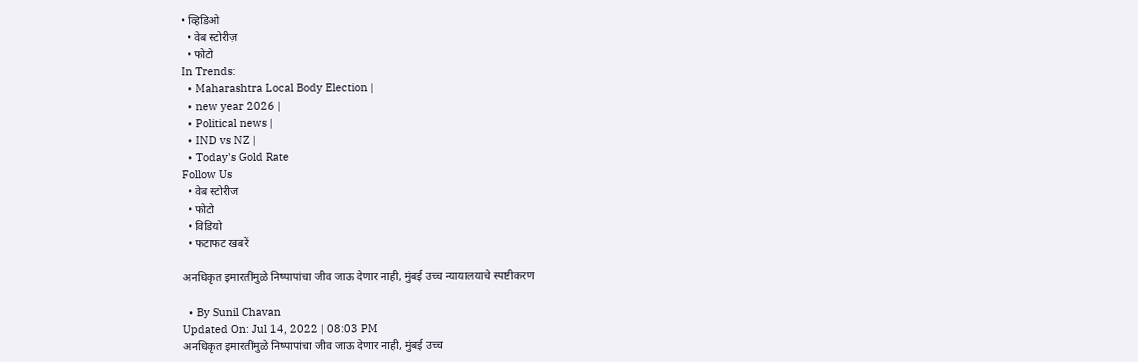• व्हिडिओ
  • वेब स्टोरीज़
  • फोटो
In Trends:
  • Maharashtra Local Body Election |
  • new year 2026 |
  • Political news |
  • IND vs NZ |
  • Today's Gold Rate
Follow Us
  • वेब स्टोरीज
  • फोटो
  • विडियो
  • फटाफट खबरें

अनधिकृत इमारतींमुळे निष्पापांचा जीव जाऊ देणार नाही, मुंबई उच्च न्यायालयाचे स्पष्टीकरण

  • By Sunil Chavan
Updated On: Jul 14, 2022 | 08:03 PM
अनधिकृत इमारतींमुळे निष्पापांचा जीव जाऊ देणार नाही, मुंबई उच्च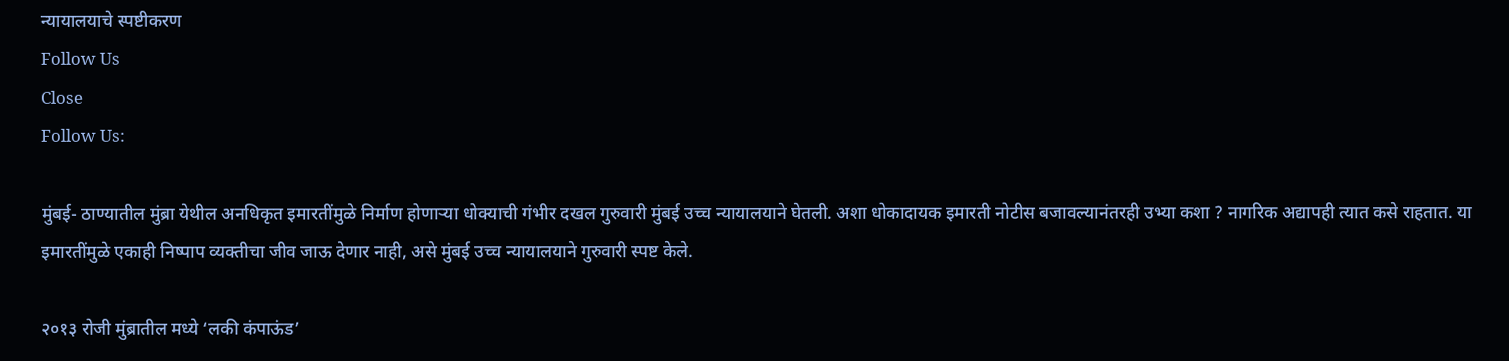न्यायालयाचे स्पष्टीकरण
Follow Us
Close
Follow Us:

मुंबई- ठाण्यातील मुंब्रा येथील अनधिकृत इमारतींमुळे निर्माण होणाऱ्या धोक्याची गंभीर दखल गुरुवारी मुंबई उच्च न्यायालयाने घेतली. अशा धोकादायक इमारती नोटीस बजावल्यानंतरही उभ्या कशा ? नागरिक अद्यापही त्यात कसे राहतात. या इमारतींमुळे एकाही निष्पाप व्यक्तीचा जीव जाऊ देणार नाही, असे मुंबई उच्च न्यायालयाने गुरुवारी स्पष्ट केले.

२०१३ रोजी मुंब्रातील मध्ये ‘लकी कंपाऊंड’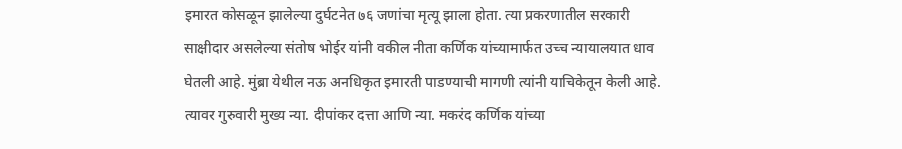इमारत कोसळून झालेल्या दुर्घटनेत ७६ जणांचा मृत्यू झाला होता. त्या प्रकरणातील सरकारी साक्षीदार असलेल्या संतोष भोईर यांनी वकील नीता कर्णिक यांच्यामार्फत उच्च न्यायालयात धाव घेतली आहे. मुंब्रा येथील नऊ अनधिकृत इमारती पाडण्याची मागणी त्यांनी याचिकेतून केली आहे. त्यावर गुरुवारी मुख्य न्या. दीपांकर दत्ता आणि न्या. मकरंद कर्णिक यांच्या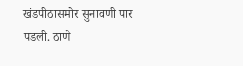खंडपीठासमोर सुनावणी पार पडली. ठाणे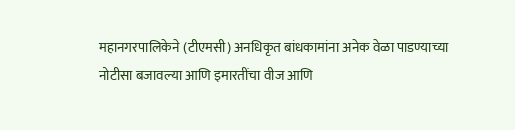महानगरपालिकेने (टीएमसी) अनधिकृत बांधकामांना अनेक वेळा पाडण्याच्या नोटीसा बजावल्या आणि इमारतींचा वीज आणि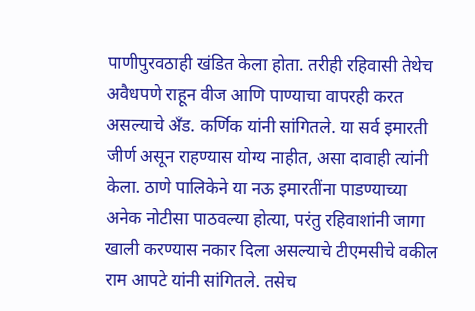पाणीपुरवठाही खंडित केला होता. तरीही रहिवासी तेथेच अवैधपणे राहून वीज आणि पाण्याचा वापरही करत असल्याचे अँड. कर्णिक यांनी सांगितले. या सर्व इमारती जीर्ण असून राहण्यास योग्य नाहीत, असा दावाही त्यांनी केला. ठाणे पालिकेने या नऊ इमारतींना पाडण्याच्या अनेक नोटीसा पाठवल्या होत्या, परंतु रहिवाशांनी जागा खाली करण्यास नकार दिला असल्याचे टीएमसीचे वकील राम आपटे यांनी सांगितले. तसेच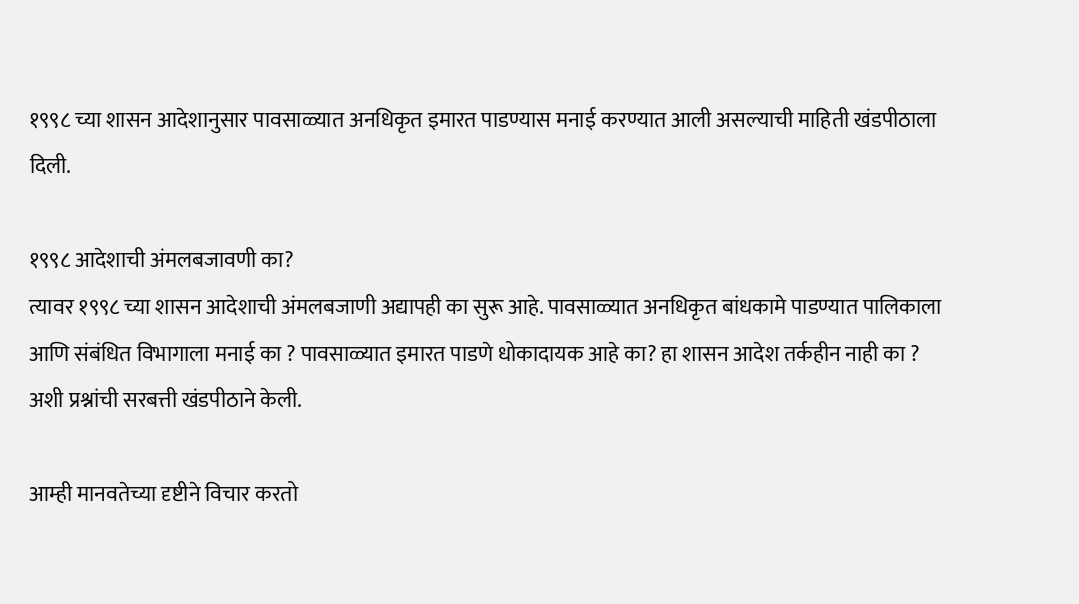१९९८ च्या शासन आदेशानुसार पावसाळ्यात अनधिकृत इमारत पाडण्यास मनाई करण्यात आली असल्याची माहिती खंडपीठाला दिली.

१९९८ आदेशाची अंमलबजावणी का?
त्यावर १९९८ च्या शासन आदेशाची अंमलबजाणी अद्यापही का सुरू आहे. पावसाळ्यात अनधिकृत बांधकामे पाडण्यात पालिकाला आणि संबंधित विभागाला मनाई का ? पावसाळ्यात इमारत पाडणे धोकादायक आहे का? हा शासन आदेश तर्कहीन नाही का ? अशी प्रश्नांची सरबत्ती खंडपीठाने केली.

आम्ही मानवतेच्या दृष्टीने विचार करतो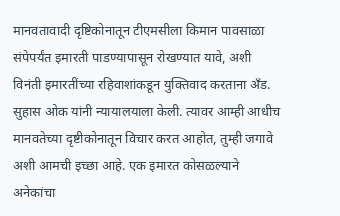मानवतावादी दृष्टिकोनातून टीएमसीला किमान पावसाळा संपेपर्यंत इमारती पाडण्यापासून रोखण्यात यावे, अशी विनंती इमारतींच्या रहिवाशांकडून युक्तिवाद करताना अँड. सुहास ओक यांनी न्यायालयाला केली. त्यावर आम्‍ही आधीच मानवतेच्या दृष्टीकोनातून विचार करत आहोत, तुम्‍ही जगावे अशी आमची इच्छा आहे. एक इमारत कोसळल्‍याने अनेकांचा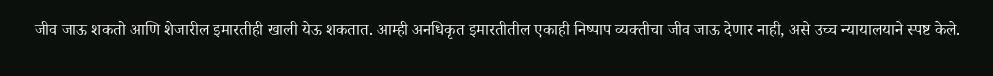जीव जाऊ शकतो आणि शेजारील इमारतीही खाली येऊ शकतात. आम्ही अनधिकृत इमारतीतील एकाही निष्पाप व्यक्तीचा जीव जाऊ देणार नाही, असे उच्च न्यायालयाने स्पष्ट केले.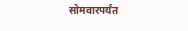सोमवारपर्यंत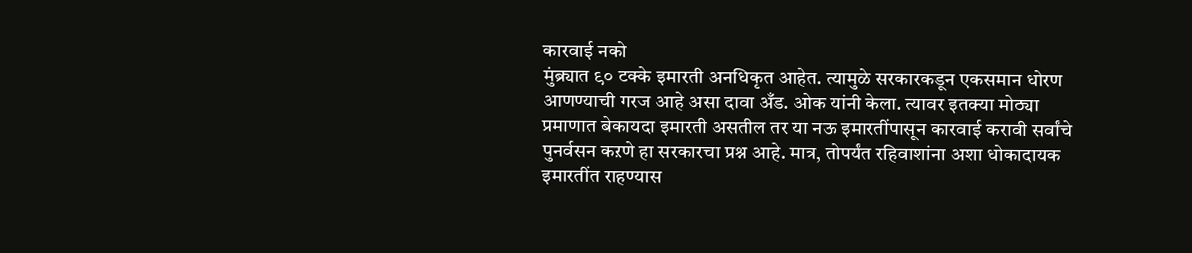कारवाई नको
मुंब्र्यात ९० टक्के इमारती अनधिकृत आहेत. त्यामुळे सरकारकडून एकसमान धोरण आणण्याची गरज आहे असा दावा अँड. ओक यांनी केला. त्यावर इतक्या मोठ्या प्रमाणात बेकायदा इमारती असतील तर या नऊ इमारतींपासून कारवाई करावी सर्वांचे पुनर्वसन कऱणे हा सरकारचा प्रश्न आहे. मात्र, तोपर्यंत रहिवाशांना अशा धोकादायक इमारतींत राहण्यास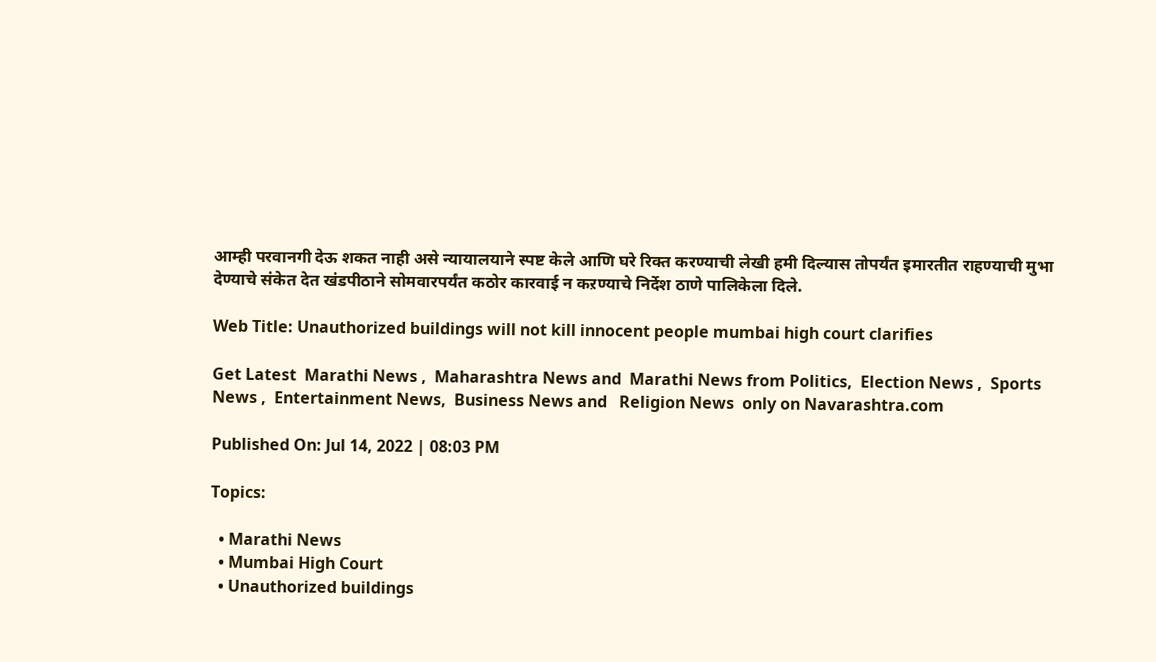आम्ही परवानगी देऊ शकत नाही असे न्यायालयाने स्पष्ट केले आणि घरे रिक्त करण्याची लेखी हमी दिल्यास तोपर्यंत इमारतीत राहण्याची मुभा देण्याचे संकेत देत खंडपीठाने सोमवारपर्यंत कठोर कारवाई न कऱण्याचे निर्देश ठाणे पालिकेला दिले.

Web Title: Unauthorized buildings will not kill innocent people mumbai high court clarifies

Get Latest  Marathi News ,  Maharashtra News and  Marathi News from Politics,  Election News ,  Sports News ,  Entertainment News,  Business News and   Religion News  only on Navarashtra.com

Published On: Jul 14, 2022 | 08:03 PM

Topics:

  • Marathi News
  • Mumbai High Court
  • Unauthorized buildings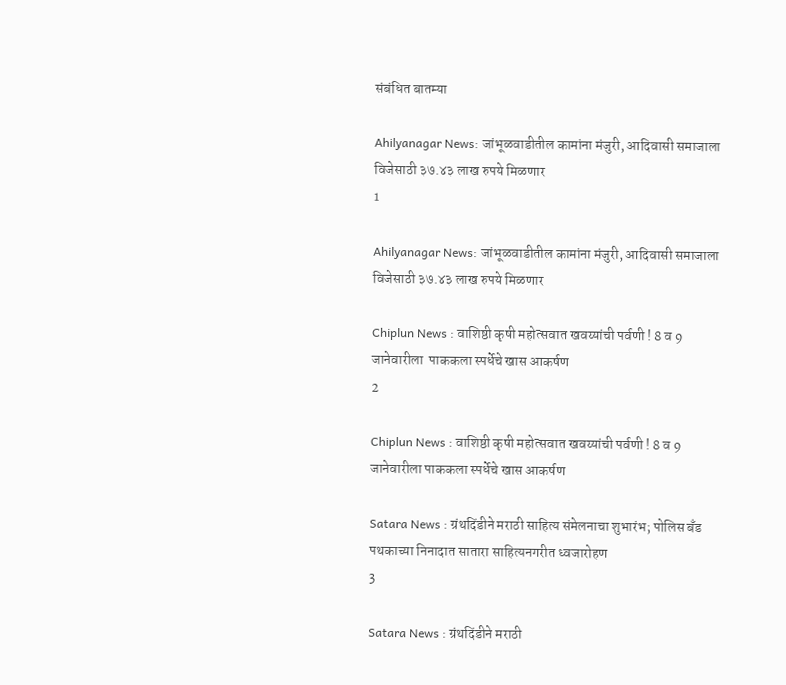संबंधित बातम्या

Ahilyanagar News: जांभूळवाडीतील कामांना मंजुरी, आदिवासी समाजाला विजेसाठी ३७.४३ लाख रुपये मिळणार
1

Ahilyanagar News: जांभूळवाडीतील कामांना मंजुरी, आदिवासी समाजाला विजेसाठी ३७.४३ लाख रुपये मिळणार

Chiplun News : वाशिष्ठी कृषी महोत्सवात खवय्यांची पर्वणी ! 8 व 9 जानेवारीला  पाककला स्पर्धेचे खास आकर्षण
2

Chiplun News : वाशिष्ठी कृषी महोत्सवात खवय्यांची पर्वणी ! 8 व 9 जानेवारीला पाककला स्पर्धेचे खास आकर्षण

Satara News : ग्रंथदिंडीने मराठी साहित्य संमेलनाचा शुभारंभ; पोलिस बँड पथकाच्या निनादात सातारा साहित्यनगरीत ध्वजारोहण
3

Satara News : ग्रंथदिंडीने मराठी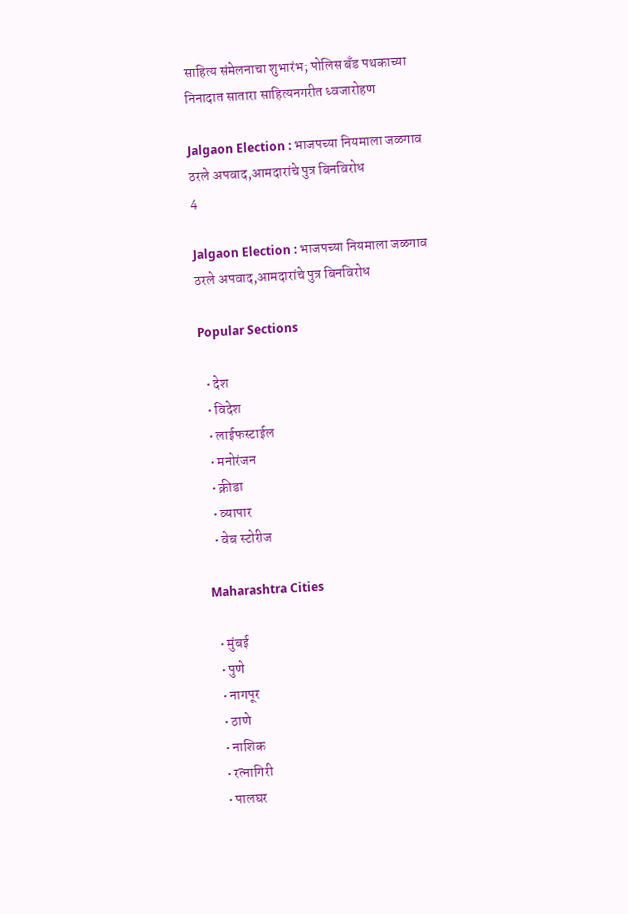साहित्य संमेलनाचा शुभारंभ; पोलिस बँड पथकाच्या निनादात सातारा साहित्यनगरीत ध्वजारोहण

Jalgaon Election : भाजपच्या नियमाला जळगाव ठरले अपवाद,आमदारांचे पुत्र बिनविरोध
4

Jalgaon Election : भाजपच्या नियमाला जळगाव ठरले अपवाद,आमदारांचे पुत्र बिनविरोध

Popular Sections

  • देश
  • विदेश
  • लाईफस्टाईल
  • मनोरंजन
  • क्रीडा
  • व्यापार
  • वेब स्टोरीज

Maharashtra Cities

  • मुंबई
  • पुणे
  • नागपूर
  • ठाणे
  • नाशिक
  • रत्नागिरी
  • पालघर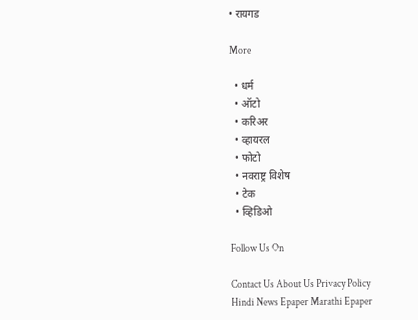• रायगड

More

  • धर्म
  • ऑटो
  • करिअर
  • व्हायरल
  • फोटो
  • नवराष्ट्र विशेष
  • टेक
  • व्हिडिओ

Follow Us On

Contact Us About Us Privacy Policy
Hindi News Epaper Marathi Epaper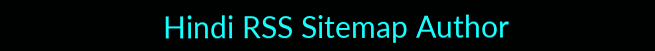Hindi RSS Sitemap Author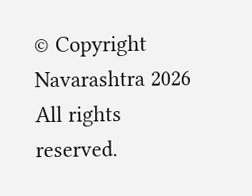© Copyright Navarashtra 2026 All rights reserved.